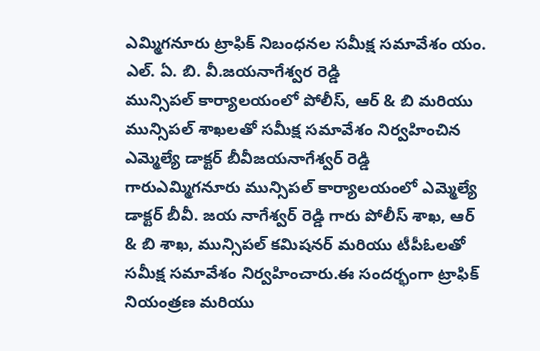ఎమ్మిగనూరు ట్రాఫిక్ నిబంధనల సమీక్ష సమావేశం యం. ఎల్. ఏ. బి. వీ.జయనాగేశ్వర రెడ్డి
మున్సిపల్ కార్యాలయంలో పోలీస్, ఆర్ & బి మరియు మున్సిపల్ శాఖలతో సమీక్ష సమావేశం నిర్వహించిన ఎమ్మెల్యే డాక్టర్ బీవీజయనాగేశ్వర్ రెడ్డి గారుఎమ్మిగనూరు మున్సిపల్ కార్యాలయంలో ఎమ్మెల్యే డాక్టర్ బీవీ. జయ నాగేశ్వర్ రెడ్డి గారు పోలీస్ శాఖ, ఆర్ & బి శాఖ, మున్సిపల్ కమిషనర్ మరియు టీపీఓలతో సమీక్ష సమావేశం నిర్వహించారు.ఈ సందర్భంగా ట్రాఫిక్ నియంత్రణ మరియు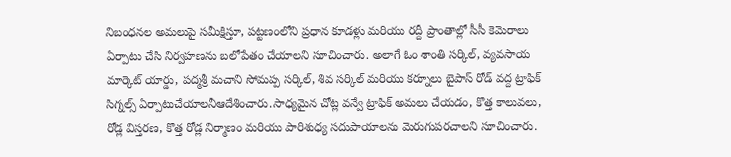నిబంధనల అమలుపై సమీక్షిస్తూ, పట్టణంలోని ప్రధాన కూడళ్లు మరియు రద్దీ ప్రాంతాల్లో సీసీ కెమెరాలు ఏర్పాటు చేసి నిర్వహణను బలోపేతం చేయాలని సూచించారు. అలాగే ఓం శాంతి సర్కిల్, వ్యవసాయ మార్కెట్ యార్డు, పద్మశ్రీ మచాని సోమప్ప సర్కిల్, శివ సర్కిల్ మరియు కర్నూలు బైపాస్ రోడ్ వద్ద ట్రాఫిక్ సిగ్నల్స్ ఏర్పాటుచేయాలనీఆదేశించారు.సాధ్యమైన చోట్ల వన్వే ట్రాఫిక్ అమలు చేయడం, కొత్త కాలువలు, రోడ్ల విస్తరణ, కొత్త రోడ్ల నిర్మాణం మరియు పారిశుధ్య సదుపాయాలను మెరుగుపరచాలని సూచించారు.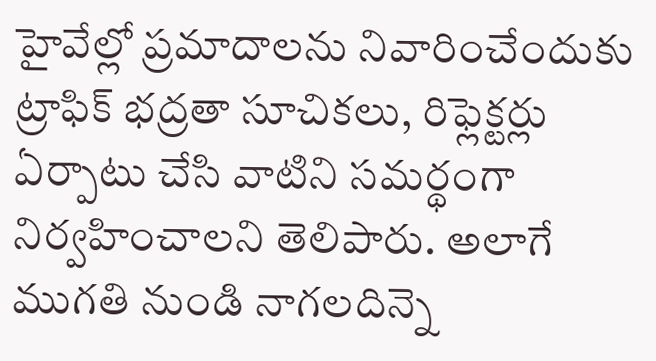హైవేల్లో ప్రమాదాలను నివారించేందుకు ట్రాఫిక్ భద్రతా సూచికలు, రిఫ్లెక్టర్లు ఏర్పాటు చేసి వాటిని సమర్థంగా నిర్వహించాలని తెలిపారు. అలాగే ముగతి నుండి నాగలదిన్నె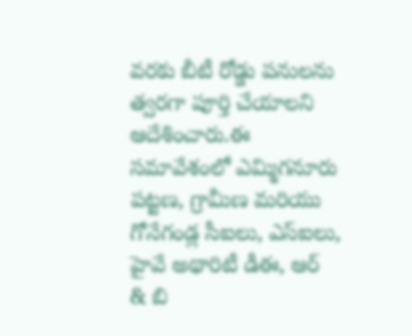వరకు బీటీ రోడ్డు పనులను త్వరగా పూర్తి చేయాలని ఆదేశించారు.ఈ సమావేశంలో ఎమ్మిగనూరు పట్టణ, గ్రామీణ మరియు గోనేగండ్ల సీఐలు, ఎస్ఐలు, హైవే అథారిటీ డీఈ, ఆర్ & బి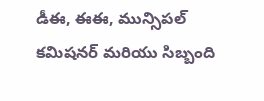డీఈ, ఈఈ, మున్సిపల్ కమిషనర్ మరియు సిబ్బంది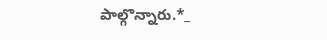పాల్గొన్నారు.*_